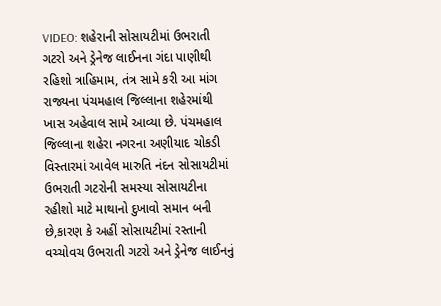VIDEO: શહેરાની સોસાયટીમાં ઉભરાતી ગટરો અને ડ્રેનેજ લાઈનના ગંદા પાણીથી રહિશો ત્રાહિમામ, તંત્ર સામે કરી આ માંગ
રાજ્યના પંચમહાલ જિલ્લાના શહેરમાંથી ખાસ અહેવાલ સામે આવ્યા છે. પંચમહાલ જિલ્લાના શહેરા નગરના અણીયાદ ચોકડી વિસ્તારમાં આવેલ મારુતિ નંદન સોસાયટીમાં ઉભરાતી ગટરોની સમસ્યા સોસાયટીના રહીશો માટે માથાનો દુખાવો સમાન બની છે,કારણ કે અહીં સોસાયટીમાં રસ્તાની વચ્ચોવચ ઉભરાતી ગટરો અને ડ્રેનેજ લાઈનનું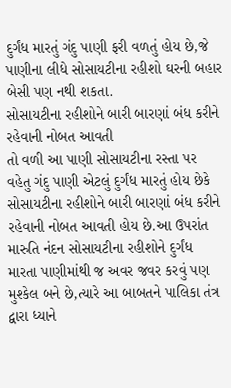દુર્ગંધ મારતું ગંદુ પાણી ફરી વળતું હોય છે,જે પાણીના લીધે સોસાયટીના રહીશો ઘરની બહાર બેસી પણ નથી શકતા.
સોસાયટીના રહીશોને બારી બારણાં બંધ કરીને રહેવાની નોબત આવતી
તો વળી આ પાણી સોસાયટીના રસ્તા પર વહેતુ ગંદુ પાણી એટલું દુર્ગંધ મારતું હોય છેકે સોસાયટીના રહીશોને બારી બારણાં બંધ કરીને રહેવાની નોબત આવતી હોય છે.આ ઉપરાંત મારુતિ નંદન સોસાયટીના રહીશોને દુર્ગંધ મારતા પાણીમાંથી જ અવર જવર કરવું પણ મુશ્કેલ બને છે,ત્યારે આ બાબતને પાલિકા તંત્ર દ્વારા ધ્યાને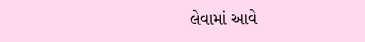લેવામાં આવે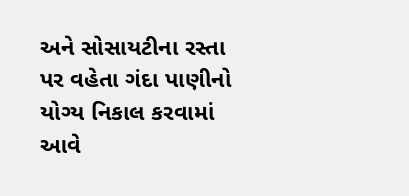અને સોસાયટીના રસ્તા પર વહેતા ગંદા પાણીનો યોગ્ય નિકાલ કરવામાં આવે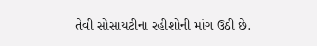તેવી સોસાયટીના રહીશોની માંગ ઉઠી છે.